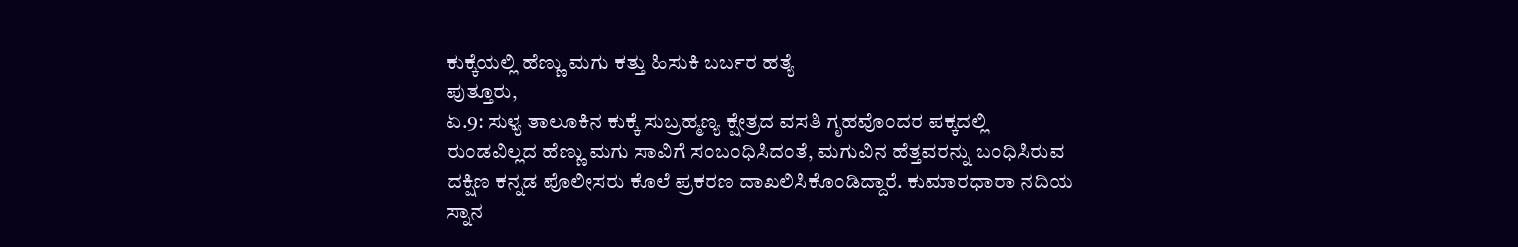ಕುಕ್ಕೆಯಲ್ಲಿ ಹೆಣ್ಣು ಮಗು ಕತ್ತು ಹಿಸುಕಿ ಬರ್ಬರ ಹತ್ಯೆ
ಪುತ್ತೂರು,
ಏ.9: ಸುಳ್ಯ ತಾಲೂಕಿನ ಕುಕ್ಕೆ ಸುಬ್ರಹ್ಮಣ್ಯ ಕ್ಷೇತ್ರದ ವಸತಿ ಗೃಹವೊಂದರ ಪಕ್ಕದಲ್ಲಿ ರುಂಡವಿಲ್ಲದ ಹೆಣ್ಣು ಮಗು ಸಾವಿಗೆ ಸಂಬಂಧಿಸಿದಂತೆ, ಮಗುವಿನ ಹೆತ್ತವರನ್ನು ಬಂಧಿಸಿರುವ ದಕ್ಷಿಣ ಕನ್ನಡ ಪೊಲೀಸರು ಕೊಲೆ ಪ್ರಕರಣ ದಾಖಲಿಸಿಕೊಂಡಿದ್ದಾರೆ. ಕುಮಾರಧಾರಾ ನದಿಯ ಸ್ನಾನ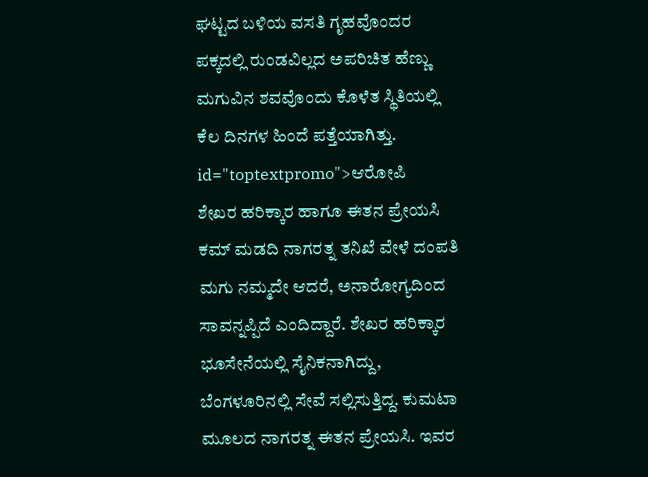ಘಟ್ಟದ ಬಳಿಯ ವಸತಿ ಗೃಹವೊಂದರ ಪಕ್ಕದಲ್ಲಿ ರುಂಡವಿಲ್ಲದ ಅಪರಿಚಿತ ಹೆಣ್ಣು ಮಗುವಿನ ಶವವೊಂದು ಕೊಳೆತ ಸ್ಥಿತಿಯಲ್ಲಿ ಕೆಲ ದಿನಗಳ ಹಿಂದೆ ಪತ್ತೆಯಾಗಿತ್ತು. id="toptextpromo">ಆರೋಪಿ
ಶೇಖರ ಹರಿಕ್ಕಾರ ಹಾಗೂ ಈತನ ಪ್ರೇಯಸಿ ಕಮ್ ಮಡದಿ ನಾಗರತ್ನ ತನಿಖೆ ವೇಳೆ ದಂಪತಿ ಮಗು ನಮ್ಮದೇ ಆದರೆ, ಅನಾರೋಗ್ಯದಿಂದ ಸಾವನ್ನಪ್ಪಿದೆ ಎಂದಿದ್ದಾರೆ. ಶೇಖರ ಹರಿಕ್ಕಾರ ಭೂಸೇನೆಯಲ್ಲಿ ಸೈನಿಕನಾಗಿದ್ದು, ಬೆಂಗಳೂರಿನಲ್ಲಿ ಸೇವೆ ಸಲ್ಲಿಸುತ್ತಿದ್ದ. ಕುಮಟಾ ಮೂಲದ ನಾಗರತ್ನ ಈತನ ಪ್ರೇಯಸಿ. ಇವರ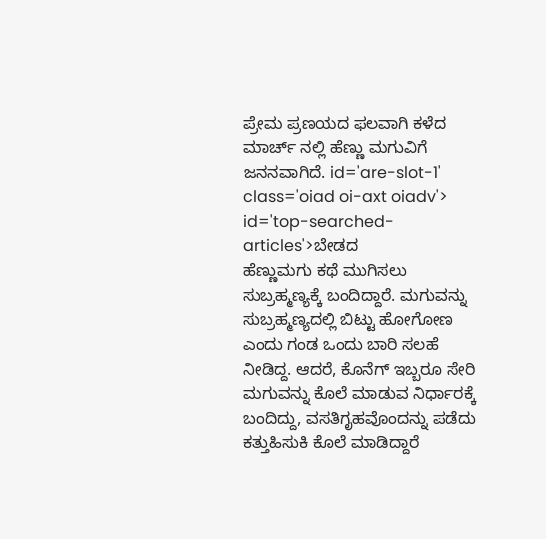ಪ್ರೇಮ ಪ್ರಣಯದ ಫಲವಾಗಿ ಕಳೆದ ಮಾರ್ಚ್ ನಲ್ಲಿ ಹೆಣ್ಣು ಮಗುವಿಗೆ ಜನನವಾಗಿದೆ. id='are-slot-1' class='oiad oi-axt oiadv'> id='top-searched-articles'>ಬೇಡದ
ಹೆಣ್ಣುಮಗು ಕಥೆ ಮುಗಿಸಲು ಸುಬ್ರಹ್ಮಣ್ಯಕ್ಕೆ ಬಂದಿದ್ದಾರೆ. ಮಗುವನ್ನು ಸುಬ್ರಹ್ಮಣ್ಯದಲ್ಲಿ ಬಿಟ್ಟು ಹೋಗೋಣ ಎಂದು ಗಂಡ ಒಂದು ಬಾರಿ ಸಲಹೆ ನೀಡಿದ್ದ. ಆದರೆ, ಕೊನೆಗ್ ಇಬ್ಬರೂ ಸೇರಿ ಮಗುವನ್ನು ಕೊಲೆ ಮಾಡುವ ನಿರ್ಧಾರಕ್ಕೆ ಬಂದಿದ್ದು, ವಸತಿಗೃಹವೊಂದನ್ನು ಪಡೆದು ಕತ್ತುಹಿಸುಕಿ ಕೊಲೆ ಮಾಡಿದ್ದಾರೆ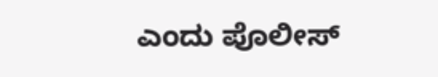ಎಂದು ಪೊಲೀಸ್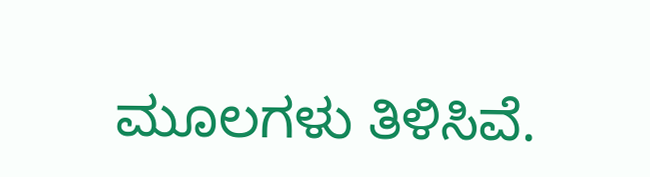ಮೂಲಗಳು ತಿಳಿಸಿವೆ.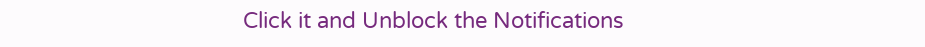Click it and Unblock the Notifications